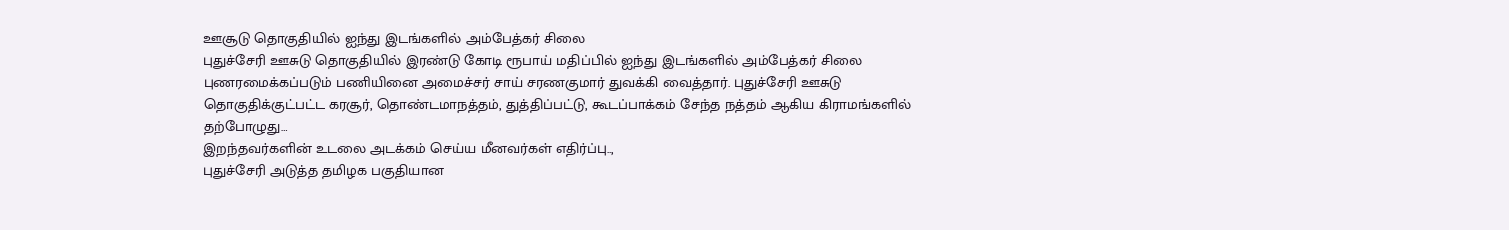ஊசூடு தொகுதியில் ஐந்து இடங்களில் அம்பேத்கர் சிலை
புதுச்சேரி ஊசுடு தொகுதியில் இரண்டு கோடி ரூபாய் மதிப்பில் ஐந்து இடங்களில் அம்பேத்கர் சிலை புணரமைக்கப்படும் பணியினை அமைச்சர் சாய் சரணகுமார் துவக்கி வைத்தார். புதுச்சேரி ஊசுடு தொகுதிக்குட்பட்ட கரசூர், தொண்டமாநத்தம், துத்திப்பட்டு, கூடப்பாக்கம் சேந்த நத்தம் ஆகிய கிராமங்களில் தற்போழுது…
இறந்தவர்களின் உடலை அடக்கம் செய்ய மீனவர்கள் எதிர்ப்பு..,
புதுச்சேரி அடுத்த தமிழக பகுதியான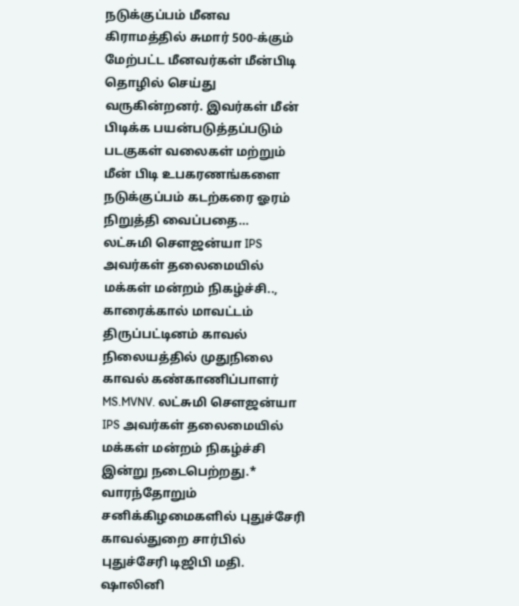நடுக்குப்பம் மீனவ கிராமத்தில் சுமார் 500-க்கும் மேற்பட்ட மீனவர்கள் மீன்பிடி தொழில் செய்து வருகின்றனர். இவர்கள் மீன் பிடிக்க பயன்படுத்தப்படும் படகுகள் வலைகள் மற்றும் மீன் பிடி உபகரணங்களை நடுக்குப்பம் கடற்கரை ஓரம் நிறுத்தி வைப்பதை…
லட்சுமி சௌஜன்யா IPS அவர்கள் தலைமையில் மக்கள் மன்றம் நிகழ்ச்சி..,
காரைக்கால் மாவட்டம் திருப்பட்டினம் காவல் நிலையத்தில் முதுநிலை காவல் கண்காணிப்பாளர் MS.MVNV. லட்சுமி சௌஜன்யா IPS அவர்கள் தலைமையில் மக்கள் மன்றம் நிகழ்ச்சி இன்று நடைபெற்றது.* வாரந்தோறும் சனிக்கிழமைகளில் புதுச்சேரி காவல்துறை சார்பில் புதுச்சேரி டிஜிபி மதி. ஷாலினி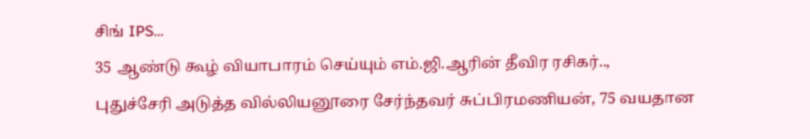சிங் IPS…
35 ஆண்டு கூழ் வியாபாரம் செய்யும் எம்.ஜி.ஆரின் தீவிர ரசிகர்..,
புதுச்சேரி அடுத்த வில்லியனூரை சேர்ந்தவர் சுப்பிரமணியன், 75 வயதான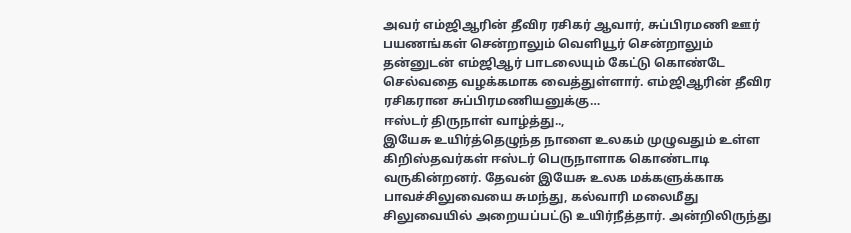அவர் எம்ஜிஆரின் தீவிர ரசிகர் ஆவார், சுப்பிரமணி ஊர் பயணங்கள் சென்றாலும் வெளியூர் சென்றாலும் தன்னுடன் எம்ஜிஆர் பாடலையும் கேட்டு கொண்டே செல்வதை வழக்கமாக வைத்துள்ளார். எம்ஜிஆரின் தீவிர ரசிகரான சுப்பிரமணியனுக்கு…
ஈஸ்டர் திருநாள் வாழ்த்து..,
இயேசு உயிர்த்தெழுந்த நாளை உலகம் முழுவதும் உள்ள கிறிஸ்தவர்கள் ஈஸ்டர் பெருநாளாக கொண்டாடி வருகின்றனர். தேவன் இயேசு உலக மக்களுக்காக பாவச்சிலுவையை சுமந்து, கல்வாரி மலைமீது சிலுவையில் அறையப்பட்டு உயிர்நீத்தார். அன்றிலிருந்து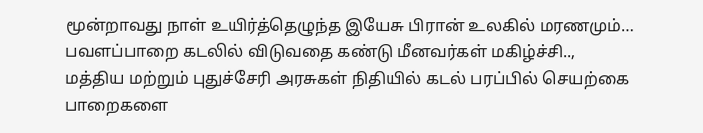மூன்றாவது நாள் உயிர்த்தெழுந்த இயேசு பிரான் உலகில் மரணமும்…
பவளப்பாறை கடலில் விடுவதை கண்டு மீனவர்கள் மகிழ்ச்சி..,
மத்திய மற்றும் புதுச்சேரி அரசுகள் நிதியில் கடல் பரப்பில் செயற்கை பாறைகளை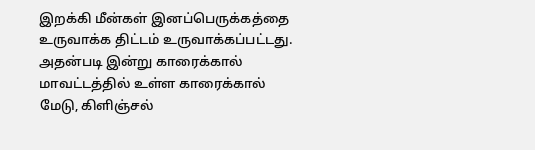இறக்கி மீன்கள் இனப்பெருக்கத்தை உருவாக்க திட்டம் உருவாக்கப்பட்டது. அதன்படி இன்று காரைக்கால் மாவட்டத்தில் உள்ள காரைக்கால் மேடு, கிளிஞ்சல்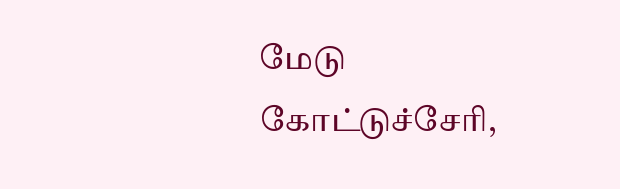மேடு கோட்டுச்சேரி,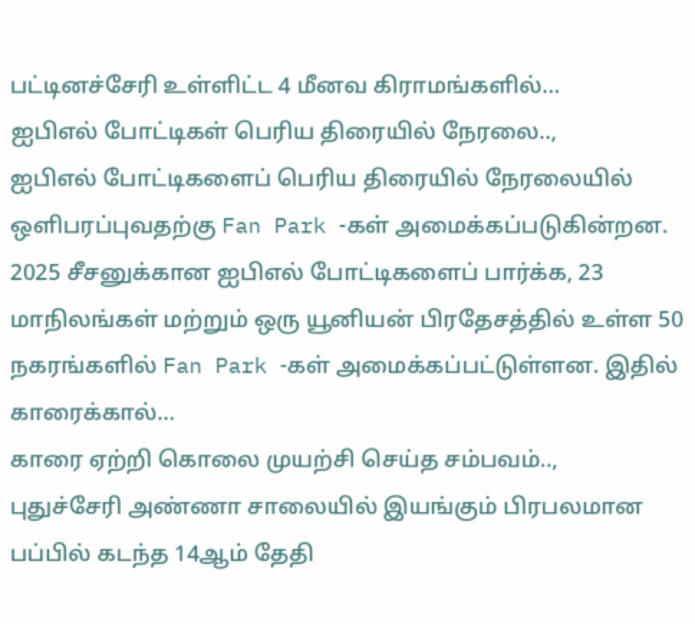பட்டினச்சேரி உள்ளிட்ட 4 மீனவ கிராமங்களில்…
ஐபிஎல் போட்டிகள் பெரிய திரையில் நேரலை..,
ஐபிஎல் போட்டிகளைப் பெரிய திரையில் நேரலையில் ஒளிபரப்புவதற்கு Fan Park -கள் அமைக்கப்படுகின்றன. 2025 சீசனுக்கான ஐபிஎல் போட்டிகளைப் பார்க்க, 23 மாநிலங்கள் மற்றும் ஒரு யூனியன் பிரதேசத்தில் உள்ள 50 நகரங்களில் Fan Park -கள் அமைக்கப்பட்டுள்ளன. இதில் காரைக்கால்…
காரை ஏற்றி கொலை முயற்சி செய்த சம்பவம்..,
புதுச்சேரி அண்ணா சாலையில் இயங்கும் பிரபலமான பப்பில் கடந்த 14ஆம் தேதி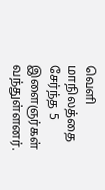வெளி மாநிலத்தை சேர்ந்த 5 இளைஞர்கள் வந்துள்ளனர்.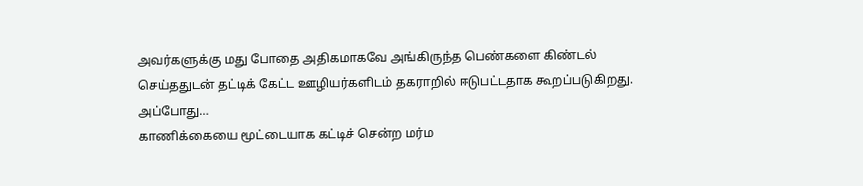அவர்களுக்கு மது போதை அதிகமாகவே அங்கிருந்த பெண்களை கிண்டல் செய்ததுடன் தட்டிக் கேட்ட ஊழியர்களிடம் தகராறில் ஈடுபட்டதாக கூறப்படுகிறது. அப்போது…
காணிக்கையை மூட்டையாக கட்டிச் சென்ற மர்ம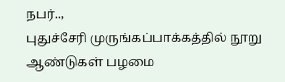நபர்..,
புதுச்சேரி முருங்கப்பாக்கத்தில் நூறு ஆண்டுகள் பழமை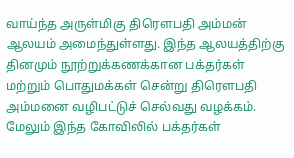வாய்ந்த அருள்மிகு திரௌபதி அம்மன் ஆலயம் அமைந்துள்ளது. இந்த ஆலயத்திற்கு தினமும் நூற்றுக்கணக்கான பக்தர்கள் மற்றும் பொதுமக்கள் சென்று திரௌபதி அம்மனை வழிபட்டுச் செல்வது வழக்கம். மேலும் இந்த கோவிலில் பக்தர்கள்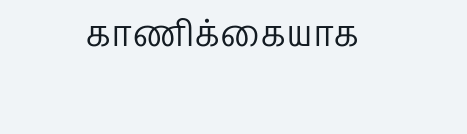காணிக்கையாக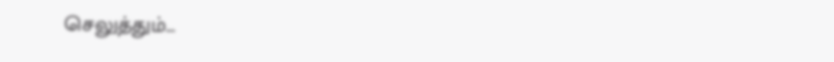செலுத்தும்…